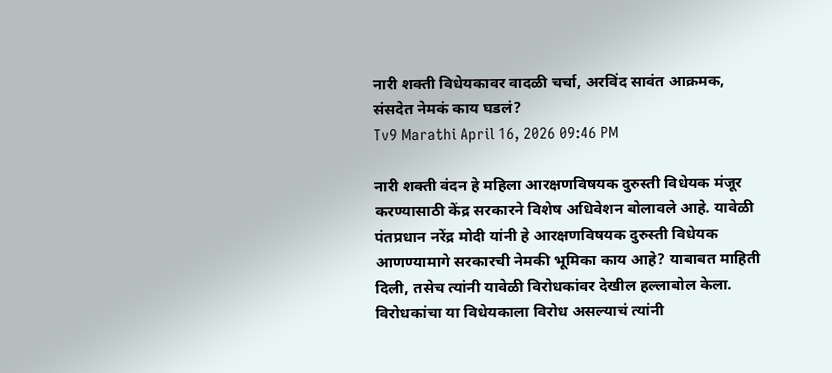नारी शक्ती विधेयकावर वादळी चर्चा, अरविंद सावंत आक्रमक, संसदेत नेमकं काय घडलं?
Tv9 Marathi April 16, 2026 09:46 PM

नारी शक्ती वंदन हे महिला आरक्षणविषयक दुरुस्ती विधेयक मंजूर करण्यासाठी केंद्र सरकारने विशेष अधिवेशन बोलावले आहे. यावेळी पंतप्रधान नरेंद्र मोदी यांनी हे आरक्षणविषयक दुरुस्ती विधेयक आणण्यामागे सरकारची नेमकी भूमिका काय आहे? याबाबत माहिती दिली, तसेच त्यांनी यावेळी विरोधकांवर देखील हल्लाबोल केला. विरोधकांचा या विधेयकाला विरोध असल्याचं त्यांनी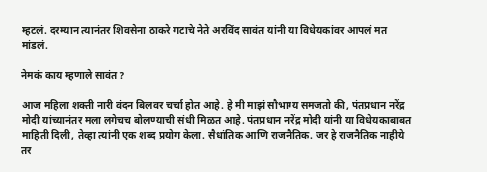म्हटलं. दरम्यान त्यानंतर शिवसेना ठाकरे गटाचे नेते अरविंद सावंत यांनी या विधेयकांवर आपलं मत मांडलं.

नेमकं काय म्हणाले सावंत?

आज महिला शक्ती नारी वंदन बिलवर चर्चा होत आहे. हे मी माझं सौभाग्य समजतो की, पंतप्रधान नरेंद्र मोदी यांच्यानंतर मला लगेचच बोलण्याची संधी मिळत आहे. पंतप्रधान नरेंद्र मोदी यांनी या विधेयकाबाबत माहिती दिली, तेव्हा त्यांनी एक शब्द प्रयोग केला. सैधांतिक आणि राजनैतिक. जर हे राजनैतिक नाहीये तर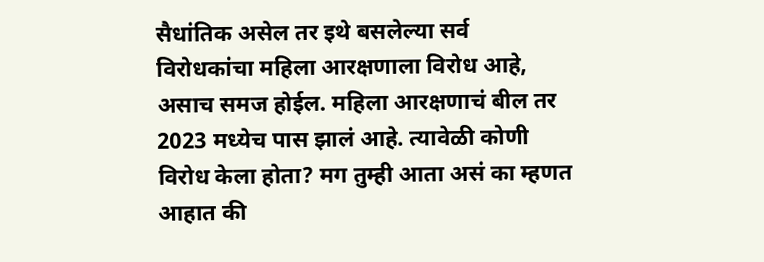सैधांतिक असेल तर इथे बसलेल्या सर्व विरोधकांचा महिला आरक्षणाला विरोध आहे, असाच समज होईल. महिला आरक्षणाचं बील तर 2023 मध्येच पास झालं आहे. त्यावेळी कोणी विरोध केला होता? मग तुम्ही आता असं का म्हणत आहात की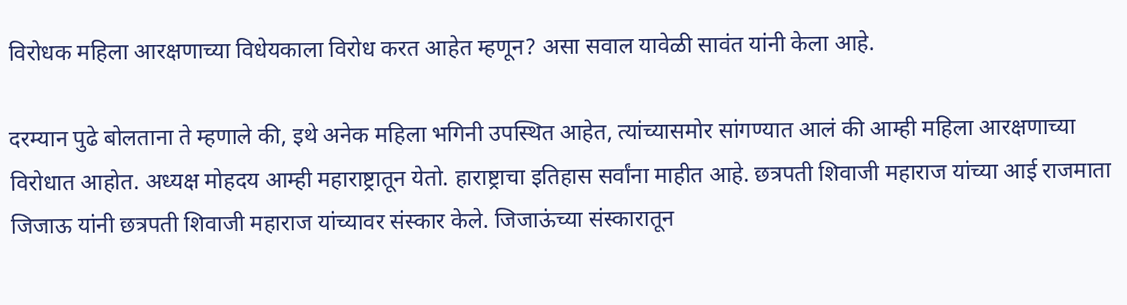विरोधक महिला आरक्षणाच्या विधेयकाला विरोध करत आहेत म्हणून? असा सवाल यावेळी सावंत यांनी केला आहे.

दरम्यान पुढे बोलताना ते म्हणाले की, इथे अनेक महिला भगिनी उपस्थित आहेत, त्यांच्यासमोर सांगण्यात आलं की आम्ही महिला आरक्षणाच्या विरोधात आहोत. अध्यक्ष मोहदय आम्ही महाराष्ट्रातून येतो. हाराष्ट्राचा इतिहास सर्वांना माहीत आहे. छत्रपती शिवाजी महाराज यांच्या आई राजमाता जिजाऊ यांनी छत्रपती शिवाजी महाराज यांच्यावर संस्कार केले. जिजाऊंच्या संस्कारातून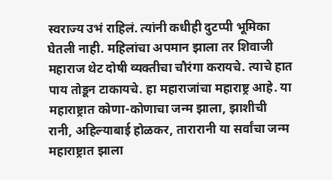स्वराज्य उभं राहिलं. त्यांनी कधीही दुटप्पी भूमिका घेतली नाही. महिलांचा अपमान झाला तर शिवाजी महाराज थेट दोषी व्यक्तीचा चौरंगा करायचे. त्याचे हात पाय तोडून टाकायचे. हा महाराजांचा महाराष्ट्र आहे. या महाराष्ट्रात कोणा-कोणाचा जन्म झाला, झाशीची रानी, अहिल्याबाई होळकर, तारारानी या सर्वांचा जन्म महाराष्ट्रात झाला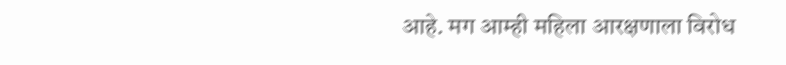आहे. मग आम्ही महिला आरक्षणाला विरोध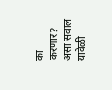का करणार? असा सवाल यावेळी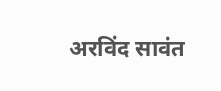अरविंद सावंत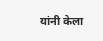यांनी केला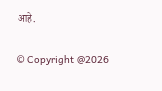आहे.

© Copyright @2026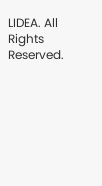LIDEA. All Rights Reserved.